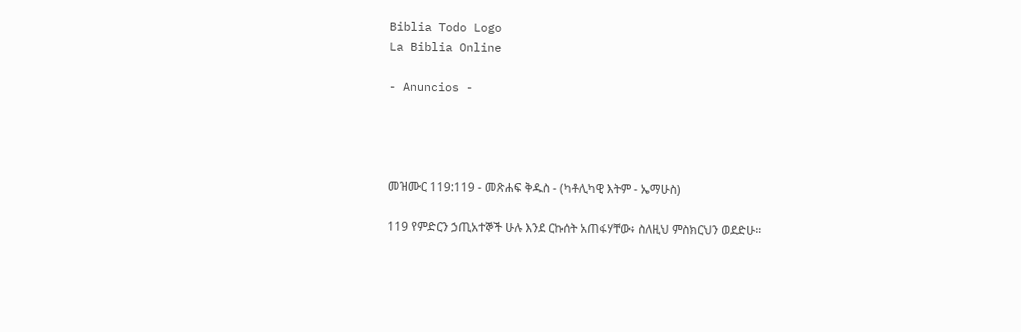Biblia Todo Logo
La Biblia Online

- Anuncios -




መዝሙር 119:119 - መጽሐፍ ቅዱስ - (ካቶሊካዊ እትም - ኤማሁስ)

119 የምድርን ኃጢአተኞች ሁሉ እንደ ርኩሰት አጠፋሃቸው፥ ስለዚህ ምስክርህን ወደድሁ።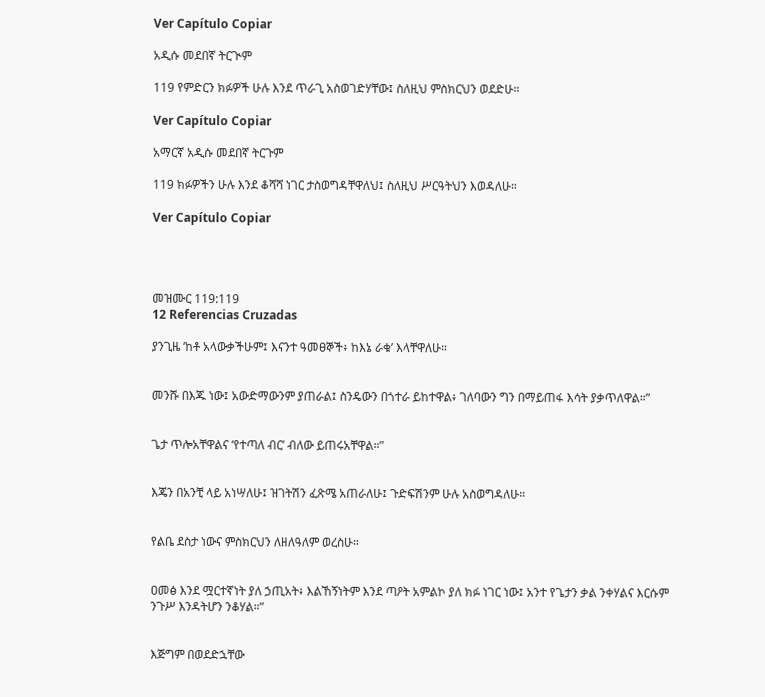Ver Capítulo Copiar

አዲሱ መደበኛ ትርጒም

119 የምድርን ክፉዎች ሁሉ እንደ ጥራጊ አስወገድሃቸው፤ ስለዚህ ምስክርህን ወደድሁ።

Ver Capítulo Copiar

አማርኛ አዲሱ መደበኛ ትርጉም

119 ክፉዎችን ሁሉ እንደ ቆሻሻ ነገር ታስወግዳቸዋለህ፤ ስለዚህ ሥርዓትህን እወዳለሁ።

Ver Capítulo Copiar




መዝሙር 119:119
12 Referencias Cruzadas

ያንጊዜ ‘ከቶ አላውቃችሁም፤ እናንተ ዓመፀኞች፥ ከእኔ ራቁ’ እላቸዋለሁ።


መንሹ በእጁ ነው፤ አውድማውንም ያጠራል፤ ስንዴውን በጎተራ ይከተዋል፥ ገለባውን ግን በማይጠፋ እሳት ያቃጥለዋል።”


ጌታ ጥሎአቸዋልና ‘የተጣለ ብር’ ብለው ይጠሩአቸዋል።”


እጄን በአንቺ ላይ አነሣለሁ፤ ዝገትሽን ፈጽሜ አጠራለሁ፤ ጉድፍሽንም ሁሉ አስወግዳለሁ።


የልቤ ደስታ ነውና ምስክርህን ለዘለዓለም ወረስሁ።


ዐመፅ እንደ ሟርተኛነት ያለ ኃጢአት፥ እልኸኝነትም እንደ ጣዖት አምልኮ ያለ ክፉ ነገር ነው፤ አንተ የጌታን ቃል ንቀሃልና እርሱም ንጉሥ እንዳትሆን ንቆሃል።”


እጅግም በወደድኋቸው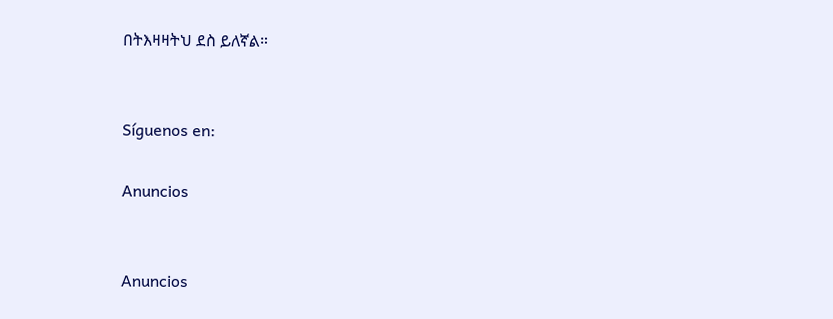በትእዛዛትህ ደስ ይለኛል።


Síguenos en:

Anuncios


Anuncios